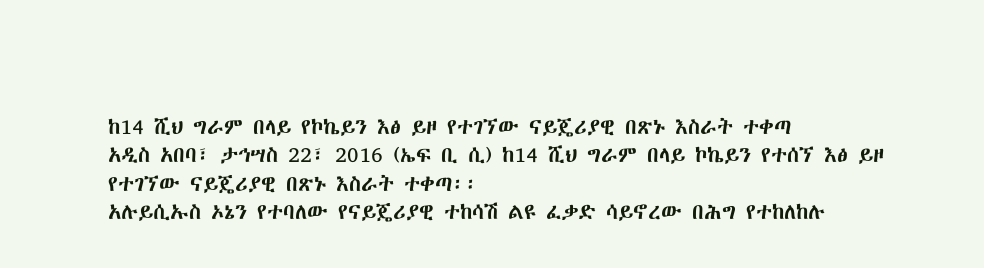ከ14 ሺህ ግራም በላይ የኮኬይን እፅ ይዞ የተገኘው ናይጄሪያዊ በጽኑ እስራት ተቀጣ
አዲስ አበባ፣ ታኅሣስ 22፣ 2016 (ኤፍ ቢ ሲ) ከ14 ሺህ ግራም በላይ ኮኬይን የተሰኘ እፅ ይዞ የተገኘው ናይጄሪያዊ በጽኑ እስራት ተቀጣ፡፡
አሉይሲኡስ ኦኔን የተባለው የናይጄሪያዊ ተከሳሽ ልዩ ፈቃድ ሳይኖረው በሕግ የተከለከሉ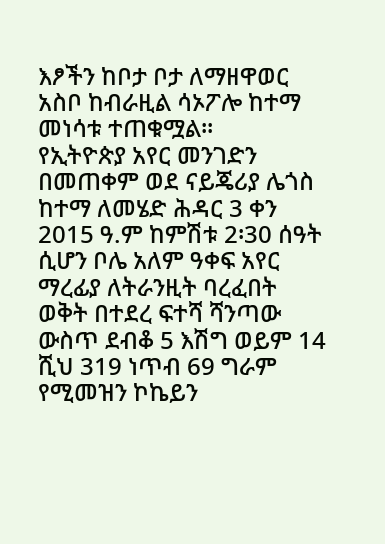እፆችን ከቦታ ቦታ ለማዘዋወር አስቦ ከብራዚል ሳኦፖሎ ከተማ መነሳቱ ተጠቁሟል፡፡
የኢትዮጵያ አየር መንገድን በመጠቀም ወደ ናይጄሪያ ሌጎስ ከተማ ለመሄድ ሕዳር 3 ቀን 2015 ዓ.ም ከምሽቱ 2፡30 ሰዓት ሲሆን ቦሌ አለም ዓቀፍ አየር ማረፊያ ለትራንዚት ባረፈበት ወቅት በተደረ ፍተሻ ሻንጣው ውስጥ ደብቆ 5 እሽግ ወይም 14 ሺህ 319 ነጥብ 69 ግራም የሚመዝን ኮኬይን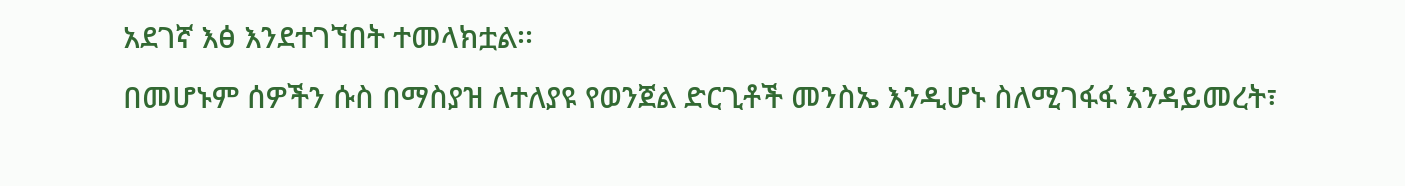አደገኛ እፅ እንደተገኘበት ተመላክቷል፡፡
በመሆኑም ሰዎችን ሱስ በማስያዝ ለተለያዩ የወንጀል ድርጊቶች መንስኤ እንዲሆኑ ስለሚገፋፋ እንዳይመረት፣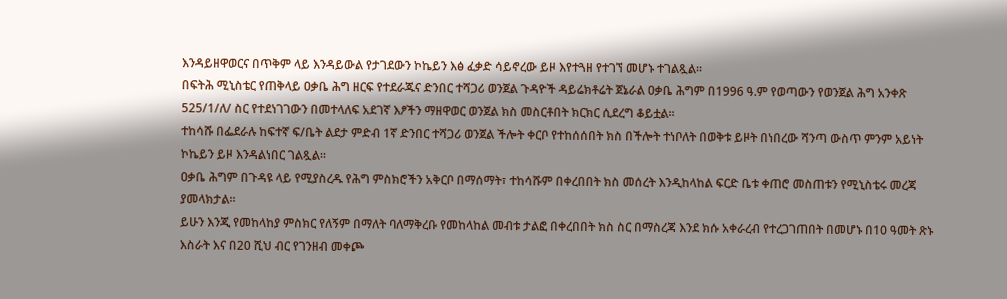እንዳይዘዋወርና በጥቅም ላይ እንዳይውል የታገደውን ኮኬይን እፅ ፈቃድ ሳይኖረው ይዞ እየተጓዘ የተገኘ መሆኑ ተገልጿል፡፡
በፍትሕ ሚኒስቴር የጠቅላይ ዐቃቤ ሕግ ዘርፍ የተደራጁና ድንበር ተሻጋሪ ወንጀል ጉዳዮች ዳይሬክቶሬት ጀኔራል ዐቃቤ ሕግም በ1996 ዓ.ም የወጣውን የወንጀል ሕግ አንቀጽ 525/1/ለ/ ስር የተደነገገውን በመተላለፍ አደገኛ እፆችን ማዘዋወር ወንጀል ክስ መስርቶበት ክርክር ሲደረግ ቆይቷል፡፡
ተከሳሹ በፌደራሉ ከፍተኛ ፍ/ቤት ልደታ ምድብ 1ኛ ድንበር ተሻጋሪ ወንጀል ችሎት ቀርቦ የተከሰሰበት ክስ በችሎት ተነቦለት በወቅቱ ይዞት በነበረው ሻንጣ ውስጥ ምንም አይነት ኮኬይን ይዞ እንዳልነበር ገልጿል፡፡
ዐቃቤ ሕግም በጉዳዩ ላይ የሚያስረዱ የሕግ ምስክሮችን አቅርቦ በማሰማት፣ ተከሳሹም በቀረበበት ክስ መሰረት እንዲከላከል ፍርድ ቤቱ ቀጠሮ መስጠቱን የሚኒስቴሩ መረጃ ያመላክታል፡፡
ይሁን እንጂ የመከላከያ ምስክር የለኝም በማለት ባለማቅረቡ የመከላከል መብቱ ታልፎ በቀረበበት ክስ ስር በማስረጃ እንደ ክሱ አቀራረብ የተረጋገጠበት በመሆኑ በ10 ዓመት ጽኑ እስራት እና በ20 ሺህ ብር የገንዘብ መቀጮ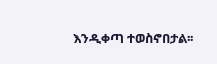እንዲቀጣ ተወስኖበታል፡፡